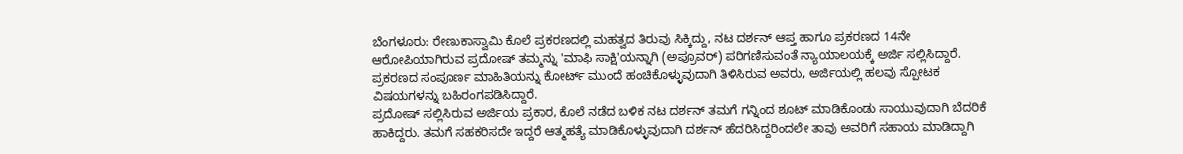ಬೆಂಗಳೂರು: ರೇಣುಕಾಸ್ವಾಮಿ ಕೊಲೆ ಪ್ರಕರಣದಲ್ಲಿ ಮಹತ್ವದ ತಿರುವು ಸಿಕ್ಕಿದ್ದು, ನಟ ದರ್ಶನ್ ಆಪ್ತ ಹಾಗೂ ಪ್ರಕರಣದ 14ನೇ ಆರೋಪಿಯಾಗಿರುವ ಪ್ರದೋಷ್ ತಮ್ಮನ್ನು 'ಮಾಫಿ ಸಾಕ್ಷಿ'ಯನ್ನಾಗಿ (ಅಪ್ರೂವರ್) ಪರಿಗಣಿಸುವಂತೆ ನ್ಯಾಯಾಲಯಕ್ಕೆ ಅರ್ಜಿ ಸಲ್ಲಿಸಿದ್ದಾರೆ. ಪ್ರಕರಣದ ಸಂಪೂರ್ಣ ಮಾಹಿತಿಯನ್ನು ಕೋರ್ಟ್ ಮುಂದೆ ಹಂಚಿಕೊಳ್ಳುವುದಾಗಿ ತಿಳಿಸಿರುವ ಅವರು, ಅರ್ಜಿಯಲ್ಲಿ ಹಲವು ಸ್ಪೋಟಕ ವಿಷಯಗಳನ್ನು ಬಹಿರಂಗಪಡಿಸಿದ್ದಾರೆ.
ಪ್ರದೋಷ್ ಸಲ್ಲಿಸಿರುವ ಅರ್ಜಿಯ ಪ್ರಕಾರ, ಕೊಲೆ ನಡೆದ ಬಳಿಕ ನಟ ದರ್ಶನ್ ತಮಗೆ ಗನ್ನಿಂದ ಶೂಟ್ ಮಾಡಿಕೊಂಡು ಸಾಯುವುದಾಗಿ ಬೆದರಿಕೆ ಹಾಕಿದ್ದರು. ತಮಗೆ ಸಹಕರಿಸದೇ ಇದ್ದರೆ ಆತ್ಮಹತ್ಯೆ ಮಾಡಿಕೊಳ್ಳುವುದಾಗಿ ದರ್ಶನ್ ಹೆದರಿಸಿದ್ದರಿಂದಲೇ ತಾವು ಅವರಿಗೆ ಸಹಾಯ ಮಾಡಿದ್ದಾಗಿ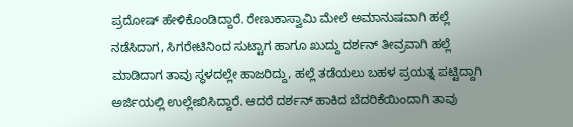ಪ್ರದೋಷ್ ಹೇಳಿಕೊಂಡಿದ್ದಾರೆ. ರೇಣುಕಾಸ್ವಾಮಿ ಮೇಲೆ ಅಮಾನುಷವಾಗಿ ಹಲ್ಲೆ ನಡೆಸಿದಾಗ, ಸಿಗರೇಟಿನಿಂದ ಸುಟ್ಟಾಗ ಹಾಗೂ ಖುದ್ದು ದರ್ಶನ್ ತೀವ್ರವಾಗಿ ಹಲ್ಲೆ ಮಾಡಿದಾಗ ತಾವು ಸ್ಥಳದಲ್ಲೇ ಹಾಜರಿದ್ದು, ಹಲ್ಲೆ ತಡೆಯಲು ಬಹಳ ಪ್ರಯತ್ನ ಪಟ್ಟಿದ್ದಾಗಿ ಅರ್ಜಿಯಲ್ಲಿ ಉಲ್ಲೇಖಿಸಿದ್ದಾರೆ. ಆದರೆ ದರ್ಶನ್ ಹಾಕಿದ ಬೆದರಿಕೆಯಿಂದಾಗಿ ತಾವು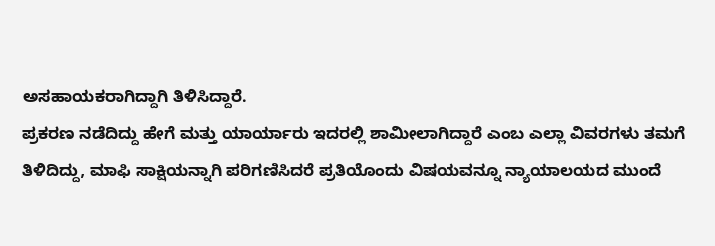ಅಸಹಾಯಕರಾಗಿದ್ದಾಗಿ ತಿಳಿಸಿದ್ದಾರೆ.
ಪ್ರಕರಣ ನಡೆದಿದ್ದು ಹೇಗೆ ಮತ್ತು ಯಾರ್ಯಾರು ಇದರಲ್ಲಿ ಶಾಮೀಲಾಗಿದ್ದಾರೆ ಎಂಬ ಎಲ್ಲಾ ವಿವರಗಳು ತಮಗೆ ತಿಳಿದಿದ್ದು, ಮಾಫಿ ಸಾಕ್ಷಿಯನ್ನಾಗಿ ಪರಿಗಣಿಸಿದರೆ ಪ್ರತಿಯೊಂದು ವಿಷಯವನ್ನೂ ನ್ಯಾಯಾಲಯದ ಮುಂದೆ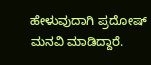ಹೇಳುವುದಾಗಿ ಪ್ರದೋಷ್ ಮನವಿ ಮಾಡಿದ್ದಾರೆ.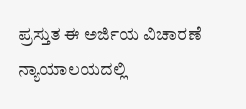ಪ್ರಸ್ತುತ ಈ ಅರ್ಜಿಯ ವಿಚಾರಣೆ ನ್ಯಾಯಾಲಯದಲ್ಲಿ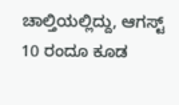ಚಾಲ್ತಿಯಲ್ಲಿದ್ದು, ಆಗಸ್ಟ್ 10 ರಂದೂ ಕೂಡ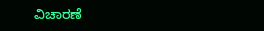ವಿಚಾರಣೆ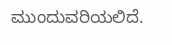ಮುಂದುವರಿಯಲಿದೆ.